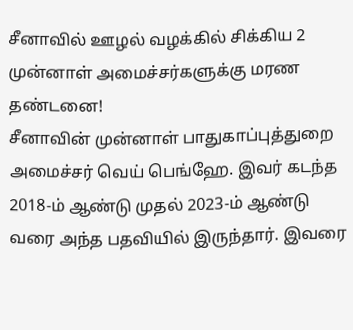சீனாவில் ஊழல் வழக்கில் சிக்கிய 2 முன்னாள் அமைச்சர்களுக்கு மரண தண்டனை!
சீனாவின் முன்னாள் பாதுகாப்புத்துறை அமைச்சர் வெய் பெங்ஹே. இவர் கடந்த 2018-ம் ஆண்டு முதல் 2023-ம் ஆண்டு வரை அந்த பதவியில் இருந்தார். இவரை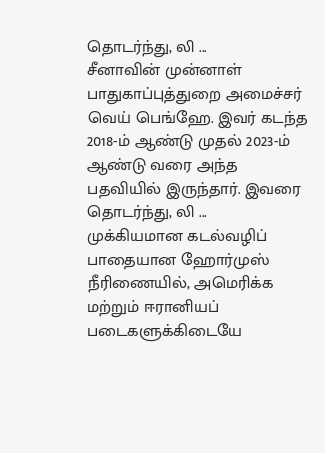தொடர்ந்து, லி ...
சீனாவின் முன்னாள் பாதுகாப்புத்துறை அமைச்சர் வெய் பெங்ஹே. இவர் கடந்த 2018-ம் ஆண்டு முதல் 2023-ம் ஆண்டு வரை அந்த பதவியில் இருந்தார். இவரை தொடர்ந்து, லி ...
முக்கியமான கடல்வழிப் பாதையான ஹோர்முஸ் நீரிணையில், அமெரிக்க மற்றும் ஈரானியப் படைகளுக்கிடையே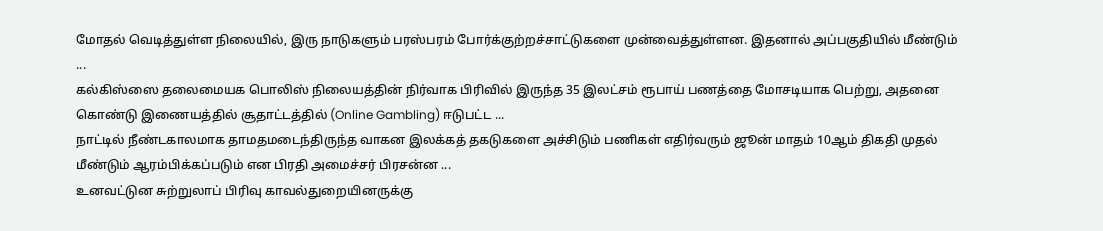மோதல் வெடித்துள்ள நிலையில், இரு நாடுகளும் பரஸ்பரம் போர்க்குற்றச்சாட்டுகளை முன்வைத்துள்ளன. இதனால் அப்பகுதியில் மீண்டும் ...
கல்கிஸ்ஸை தலைமையக பொலிஸ் நிலையத்தின் நிர்வாக பிரிவில் இருந்த 35 இலட்சம் ரூபாய் பணத்தை மோசடியாக பெற்று, அதனை கொண்டு இணையத்தில் சூதாட்டத்தில் (Online Gambling) ஈடுபட்ட ...
நாட்டில் நீண்டகாலமாக தாமதமடைந்திருந்த வாகன இலக்கத் தகடுகளை அச்சிடும் பணிகள் எதிர்வரும் ஜூன் மாதம் 10ஆம் திகதி முதல் மீண்டும் ஆரம்பிக்கப்படும் என பிரதி அமைச்சர் பிரசன்ன ...
உனவட்டுன சுற்றுலாப் பிரிவு காவல்துறையினருக்கு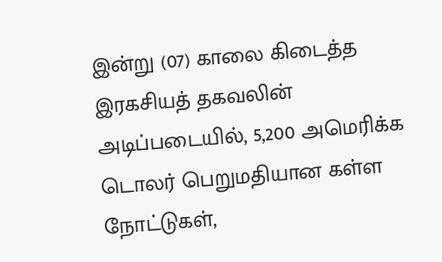இன்று (07) காலை கிடைத்த இரகசியத் தகவலின் அடிப்படையில், 5,200 அமெரிக்க டொலர் பெறுமதியான கள்ள நோட்டுகள்,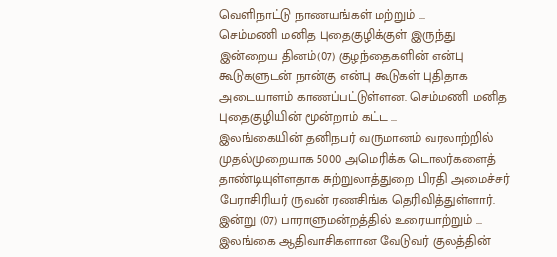வெளிநாட்டு நாணயங்கள் மற்றும் ...
செம்மணி மனித புதைகுழிக்குள் இருந்து இன்றைய தினம்(07) குழந்தைகளின் என்பு கூடுகளுடன் நான்கு என்பு கூடுகள் புதிதாக அடையாளம் காணப்பட்டுள்ளன. செம்மணி மனித புதைகுழியின் மூன்றாம் கட்ட ...
இலங்கையின் தனிநபர் வருமானம் வரலாற்றில் முதல்முறையாக 5000 அமெரிக்க டொலர்களைத் தாண்டியுள்ளதாக சுற்றுலாத்துறை பிரதி அமைச்சர் பேராசிரியர் ருவன் ரணசிங்க தெரிவித்துள்ளார். இன்று (07) பாராளுமன்றத்தில் உரையாற்றும் ...
இலங்கை ஆதிவாசிகளான வேடுவர் குலத்தின்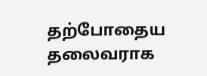தற்போதைய தலைவராக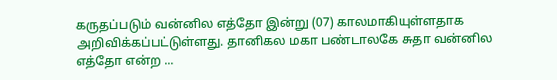கருதப்படும் வன்னில எத்தோ இன்று (07) காலமாகியுள்ளதாக அறிவிக்கப்பட்டுள்ளது. தானிகல மகா பண்டாலகே சுதா வன்னில எத்தோ என்ற ...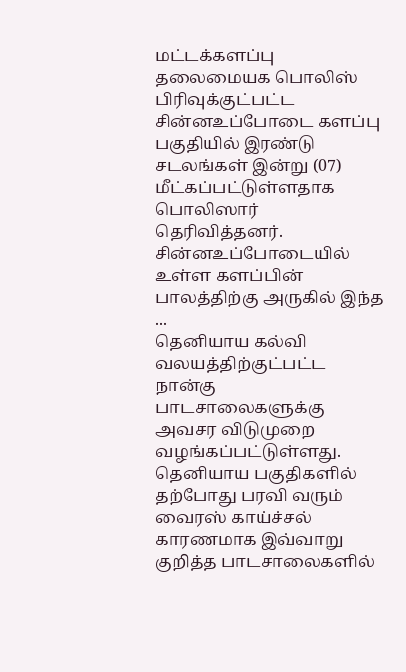மட்டக்களப்பு தலைமையக பொலிஸ் பிரிவுக்குட்பட்ட சின்னஉப்போடை களப்பு பகுதியில் இரண்டு சடலங்கள் இன்று (07) மீட்கப்பட்டுள்ளதாக பொலிஸார் தெரிவித்தனர். சின்னஉப்போடையில் உள்ள களப்பின் பாலத்திற்கு அருகில் இந்த ...
தெனியாய கல்வி வலயத்திற்குட்பட்ட நான்கு பாடசாலைகளுக்கு அவசர விடுமுறை வழங்கப்பட்டுள்ளது. தெனியாய பகுதிகளில் தற்போது பரவி வரும் வைரஸ் காய்ச்சல் காரணமாக இவ்வாறு குறித்த பாடசாலைகளில்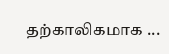தற்காலிகமாக ...